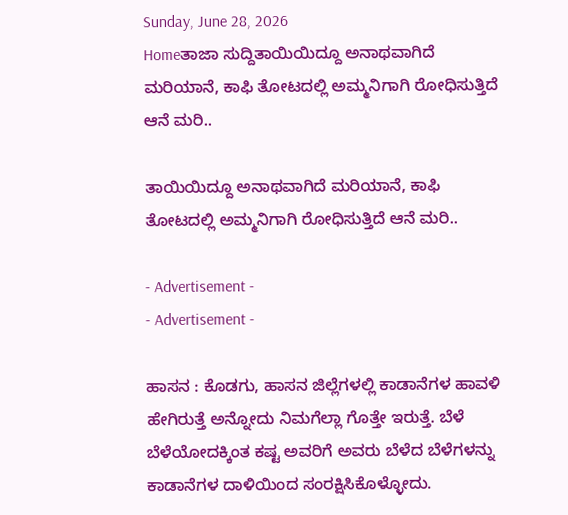Sunday, June 28, 2026
Homeತಾಜಾ ಸುದ್ದಿತಾಯಿಯಿದ್ದೂ ಅನಾಥವಾಗಿದೆ ಮರಿಯಾನೆ, ಕಾಫಿ ತೋಟದಲ್ಲಿ ಅಮ್ಮನಿಗಾಗಿ ರೋಧಿಸುತ್ತಿದೆ ಆನೆ ಮರಿ..

ತಾಯಿಯಿದ್ದೂ ಅನಾಥವಾಗಿದೆ ಮರಿಯಾನೆ, ಕಾಫಿ ತೋಟದಲ್ಲಿ ಅಮ್ಮನಿಗಾಗಿ ರೋಧಿಸುತ್ತಿದೆ ಆನೆ ಮರಿ..

- Advertisement -
- Advertisement -

ಹಾಸನ : ಕೊಡಗು, ಹಾಸನ ಜಿಲ್ಲೆಗಳಲ್ಲಿ ಕಾಡಾನೆಗಳ ಹಾವಳಿ ಹೇಗಿರುತ್ತೆ ಅನ್ನೋದು ನಿಮಗೆಲ್ಲಾ ಗೊತ್ತೇ ಇರುತ್ತೆ. ಬೆಳೆ ಬೆಳೆಯೋದಕ್ಕಿಂತ ಕಷ್ಟ ಅವರಿಗೆ ಅವರು ಬೆಳೆದ ಬೆಳೆಗಳನ್ನು ಕಾಡಾನೆಗಳ ದಾಳಿಯಿಂದ ಸಂರಕ್ಷಿಸಿಕೊಳ್ಳೋದು.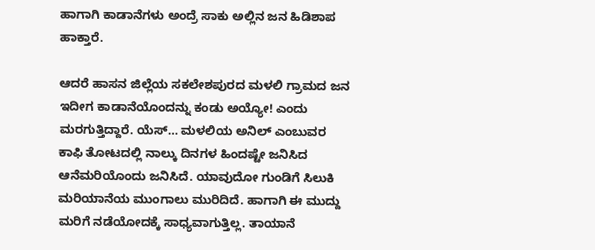ಹಾಗಾಗಿ ಕಾಡಾನೆಗಳು ಅಂದ್ರೆ ಸಾಕು ಅಲ್ಲಿನ ಜನ ಹಿಡಿಶಾಪ ಹಾಕ್ತಾರೆ.

ಆದರೆ ಹಾಸನ ಜಿಲ್ಲೆಯ ಸಕಲೇಶಪುರದ ಮಳಲಿ ಗ್ರಾಮದ ಜನ ಇದೀಗ ಕಾಡಾನೆಯೊಂದನ್ನು ಕಂಡು ಅಯ್ಯೋ! ಎಂದು ಮರಗುತ್ತಿದ್ದಾರೆ. ಯೆಸ್… ಮಳಲಿಯ ಅನಿಲ್ ಎಂಬುವರ ಕಾಫಿ ತೋಟದಲ್ಲಿ ನಾಲ್ಕು ದಿನಗಳ ಹಿಂದಷ್ಟೇ ಜನಿಸಿದ ಆನೆಮರಿಯೊಂದು ಜನಿಸಿದೆ. ಯಾವುದೋ ಗುಂಡಿಗೆ ಸಿಲುಕಿ ಮರಿಯಾನೆಯ ಮುಂಗಾಲು ಮುರಿದಿದೆ. ಹಾಗಾಗಿ ಈ ಮುದ್ದು ಮರಿಗೆ ನಡೆಯೋದಕ್ಕೆ ಸಾಧ್ಯವಾಗುತ್ತಿಲ್ಲ. ತಾಯಾನೆ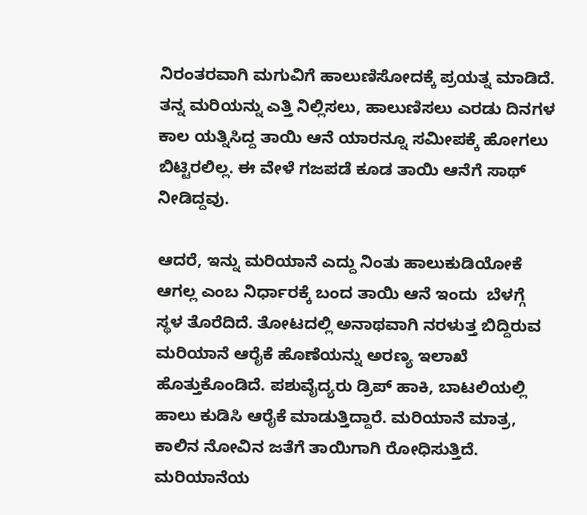ನಿರಂತರವಾಗಿ ಮಗುವಿಗೆ ಹಾಲುಣಿಸೋದಕ್ಕೆ ಪ್ರಯತ್ನ ಮಾಡಿದೆ. ತನ್ನ ಮರಿಯನ್ನು ಎತ್ತಿ ನಿಲ್ಲಿಸಲು, ಹಾಲುಣಿಸಲು ಎರಡು‌ ದಿನಗಳ ಕಾಲ ಯತ್ನಿಸಿದ್ದ ತಾಯಿ ಆನೆ ಯಾರನ್ನೂ ಸಮೀಪಕ್ಕೆ ಹೋಗಲು ಬಿಟ್ಟಿರಲಿಲ್ಲ. ಈ ವೇಳೆ ಗಜಪಡೆ ಕೂಡ ತಾಯಿ ಆನೆಗೆ ಸಾಥ್ ನೀಡಿದ್ದವು.

ಆದರೆ, ಇನ್ನು ಮರಿಯಾನೆ ಎದ್ದು ನಿಂತು ಹಾಲುಕುಡಿಯೋಕೆ ಆಗಲ್ಲ ಎಂಬ ನಿರ್ಧಾರಕ್ಕೆ ಬಂದ ತಾಯಿ ಆನೆ ಇಂದು  ಬೆಳಗ್ಗೆ ಸ್ಥಳ ತೊರೆದಿದೆ. ತೋಟದಲ್ಲಿ ಅನಾಥವಾಗಿ ನರಳುತ್ತ ಬಿದ್ದಿರುವ ಮರಿಯಾನೆ ಆರೈಕೆ ಹೊಣೆಯನ್ನು ಅರಣ್ಯ ಇಲಾಖೆ ಹೊತ್ತುಕೊಂಡಿದೆ. ಪಶುವೈದ್ಯರು ಡ್ರಿಪ್ ಹಾಕಿ, ಬಾಟಲಿಯಲ್ಲಿ ಹಾಲು ಕುಡಿಸಿ ಆರೈಕೆ ಮಾಡುತ್ತಿದ್ದಾರೆ. ಮರಿಯಾನೆ ಮಾತ್ರ, ಕಾಲಿನ ನೋವಿನ ಜತೆಗೆ ತಾಯಿಗಾಗಿ ರೋಧಿಸುತ್ತಿದೆ. ಮರಿಯಾನೆಯ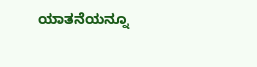ಯಾತನೆಯನ್ನೂ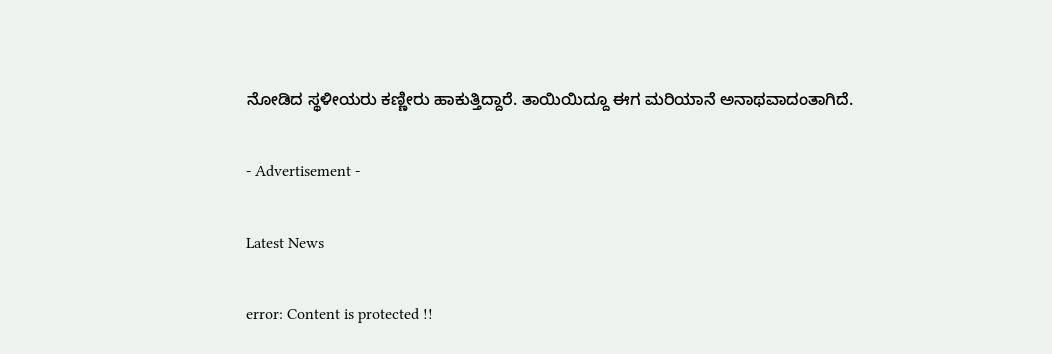ನೋಡಿದ ಸ್ಥಳೀಯರು ಕಣ್ಣೀರು ಹಾಕುತ್ತಿದ್ದಾರೆ. ತಾಯಿಯಿದ್ದೂ ಈಗ ಮರಿಯಾನೆ ಅನಾಥವಾದಂತಾಗಿದೆ.

- Advertisement -

Latest News

error: Content is protected !!